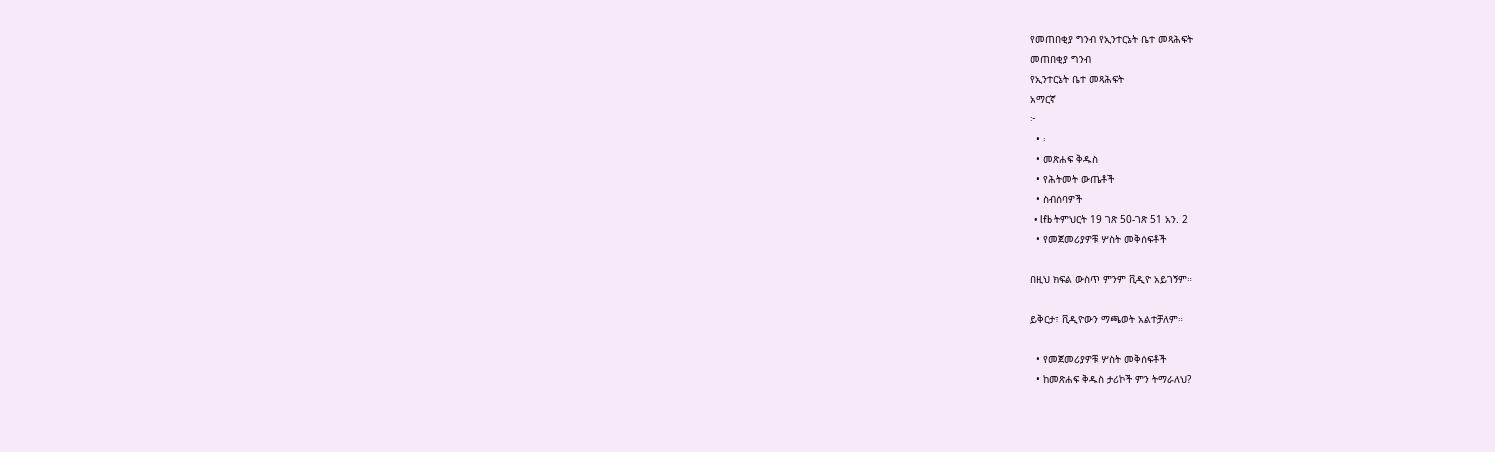የመጠበቂያ ግንብ የኢንተርኔት ቤተ መጻሕፍት
መጠበቂያ ግንብ
የኢንተርኔት ቤተ መጻሕፍት
አማርኛ
፦
  • ፡
  • መጽሐፍ ቅዱስ
  • የሕትመት ውጤቶች
  • ስብሰባዎች
  • lfb ትምህርት 19 ገጽ 50-ገጽ 51 አን. 2
  • የመጀመሪያዎቹ ሦስት መቅሰፍቶች

በዚህ ክፍል ውስጥ ምንም ቪዲዮ አይገኝም።

ይቅርታ፣ ቪዲዮውን ማጫወት አልተቻለም።

  • የመጀመሪያዎቹ ሦስት መቅሰፍቶች
  • ከመጽሐፍ ቅዱስ ታሪኮች ምን ትማራለህ?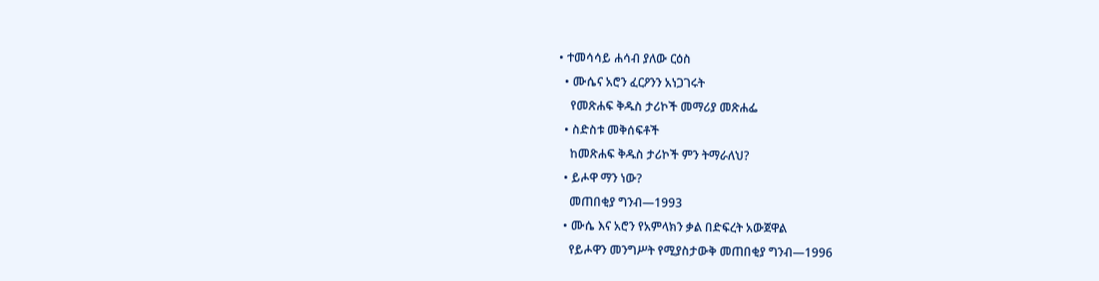• ተመሳሳይ ሐሳብ ያለው ርዕስ
  • ሙሴና አሮን ፈርዖንን አነጋገሩት
    የመጽሐፍ ቅዱስ ታሪኮች መማሪያ መጽሐፌ
  • ስድስቱ መቅሰፍቶች
    ከመጽሐፍ ቅዱስ ታሪኮች ምን ትማራለህ?
  • ይሖዋ ማን ነው?
    መጠበቂያ ግንብ—1993
  • ሙሴ እና አሮን የአምላክን ቃል በድፍረት አውጀዋል
    የይሖዋን መንግሥት የሚያስታውቅ መጠበቂያ ግንብ—1996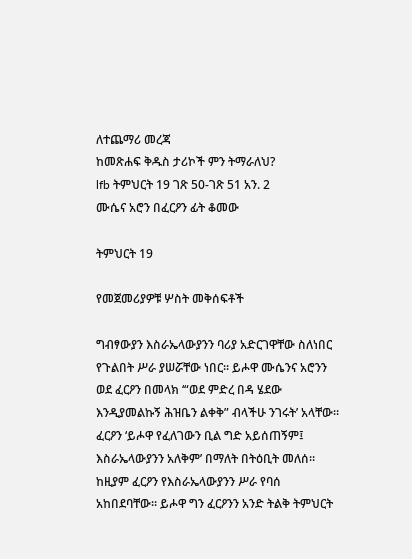ለተጨማሪ መረጃ
ከመጽሐፍ ቅዱስ ታሪኮች ምን ትማራለህ?
lfb ትምህርት 19 ገጽ 50-ገጽ 51 አን. 2
ሙሴና አሮን በፈርዖን ፊት ቆመው

ትምህርት 19

የመጀመሪያዎቹ ሦስት መቅሰፍቶች

ግብፃውያን እስራኤላውያንን ባሪያ አድርገዋቸው ስለነበር የጉልበት ሥራ ያሠሯቸው ነበር። ይሖዋ ሙሴንና አሮንን ወደ ፈርዖን በመላክ ‘“ወደ ምድረ በዳ ሄደው እንዲያመልኩኝ ሕዝቤን ልቀቅ” ብላችሁ ንገሩት’ አላቸው። ፈርዖን ‘ይሖዋ የፈለገውን ቢል ግድ አይሰጠኝም፤ እስራኤላውያንን አለቅም’ በማለት በትዕቢት መለሰ። ከዚያም ፈርዖን የእስራኤላውያንን ሥራ የባሰ አከበደባቸው። ይሖዋ ግን ፈርዖንን አንድ ትልቅ ትምህርት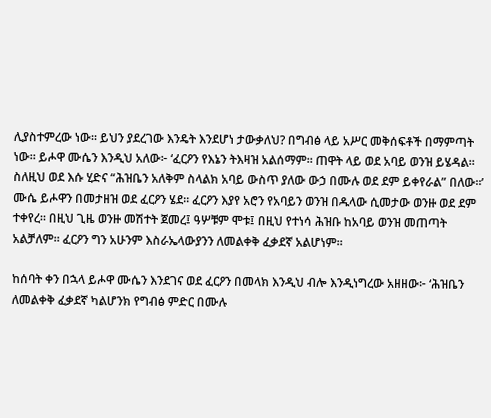ሊያስተምረው ነው። ይህን ያደረገው እንዴት እንደሆነ ታውቃለህ? በግብፅ ላይ አሥር መቅሰፍቶች በማምጣት ነው። ይሖዋ ሙሴን እንዲህ አለው፦ ‘ፈርዖን የእኔን ትእዛዝ አልሰማም። ጠዋት ላይ ወደ አባይ ወንዝ ይሄዳል። ስለዚህ ወደ እሱ ሂድና “ሕዝቤን አለቅም ስላልክ አባይ ውስጥ ያለው ውኃ በሙሉ ወደ ደም ይቀየራል” በለው።’ ሙሴ ይሖዋን በመታዘዝ ወደ ፈርዖን ሄደ። ፈርዖን እያየ አሮን የአባይን ወንዝ በዱላው ሲመታው ወንዙ ወደ ደም ተቀየረ። በዚህ ጊዜ ወንዙ መሽተት ጀመረ፤ ዓሦቹም ሞቱ፤ በዚህ የተነሳ ሕዝቡ ከአባይ ወንዝ መጠጣት አልቻለም። ፈርዖን ግን አሁንም እስራኤላውያንን ለመልቀቅ ፈቃደኛ አልሆነም።

ከሰባት ቀን በኋላ ይሖዋ ሙሴን እንደገና ወደ ፈርዖን በመላክ እንዲህ ብሎ እንዲነግረው አዘዘው፦ ‘ሕዝቤን ለመልቀቅ ፈቃደኛ ካልሆንክ የግብፅ ምድር በሙሉ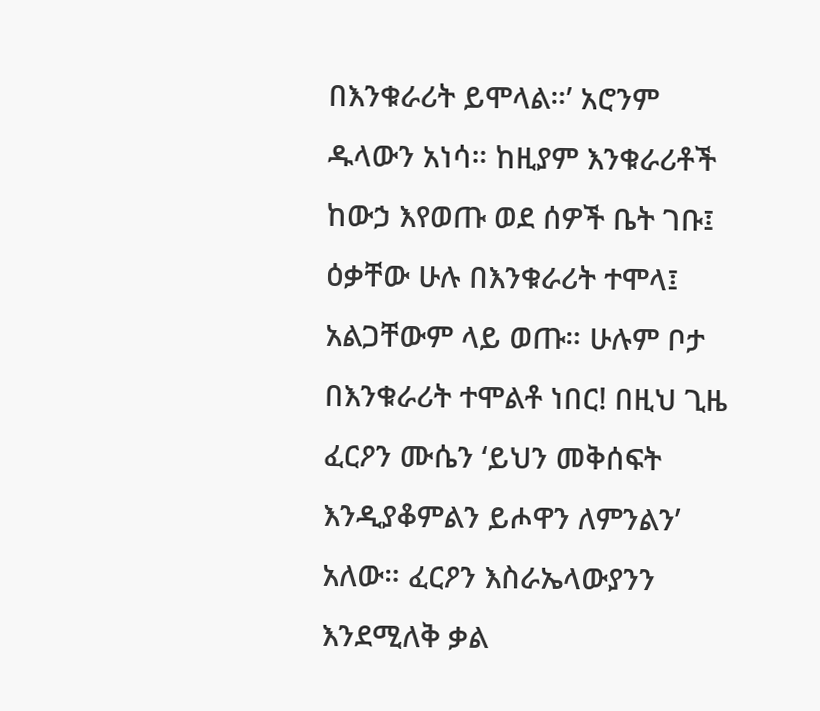በእንቁራሪት ይሞላል።’ አሮንም ዱላውን አነሳ። ከዚያም እንቁራሪቶች ከውኃ እየወጡ ወደ ሰዎች ቤት ገቡ፤ ዕቃቸው ሁሉ በእንቁራሪት ተሞላ፤ አልጋቸውም ላይ ወጡ። ሁሉም ቦታ በእንቁራሪት ተሞልቶ ነበር! በዚህ ጊዜ ፈርዖን ሙሴን ‘ይህን መቅሰፍት እንዲያቆምልን ይሖዋን ለምንልን’ አለው። ፈርዖን እስራኤላውያንን እንደሚለቅ ቃል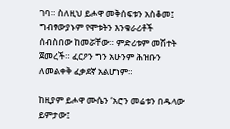ገባ። ስለዚህ ይሖዋ መቅሰፍቱን አስቆመ፤ ግብፃውያኑም የሞቱትን እንቁራሪቶች ሰብስበው ከመሯቸው። ምድሪቱም መሽተት ጀመረች። ፈርዖን ግን አሁንም ሕዝቡን ለመልቀቅ ፈቃደኛ አልሆነም።

ከዚያም ይሖዋ ሙሴን ‘አሮን መሬቱን በዱላው ይምታው፤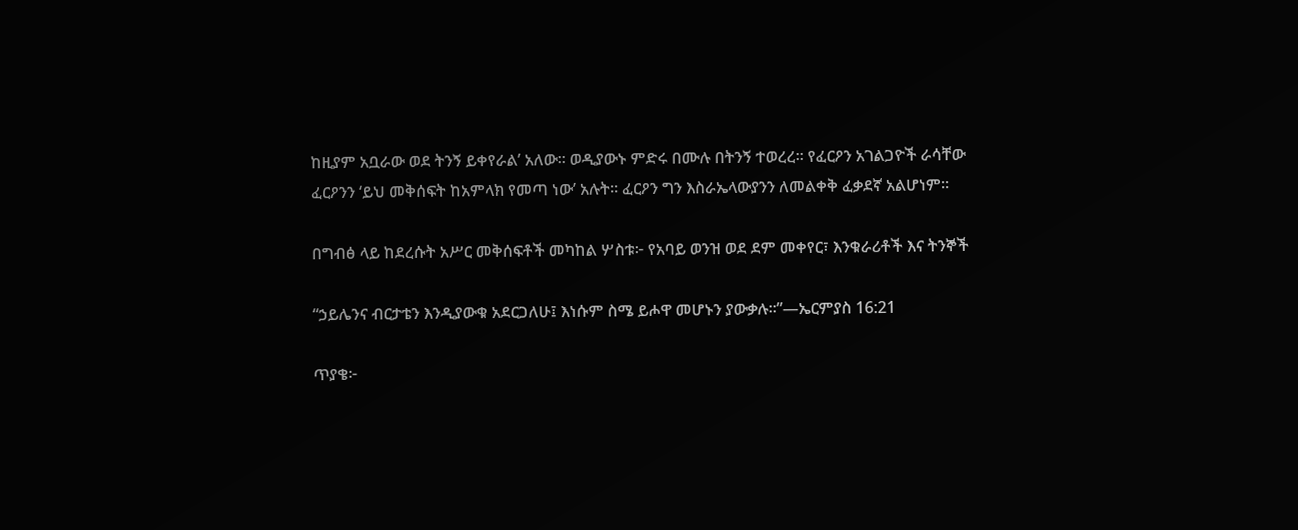ከዚያም አቧራው ወደ ትንኝ ይቀየራል’ አለው። ወዲያውኑ ምድሩ በሙሉ በትንኝ ተወረረ። የፈርዖን አገልጋዮች ራሳቸው ፈርዖንን ‘ይህ መቅሰፍት ከአምላክ የመጣ ነው’ አሉት። ፈርዖን ግን እስራኤላውያንን ለመልቀቅ ፈቃደኛ አልሆነም።

በግብፅ ላይ ከደረሱት አሥር መቅሰፍቶች መካከል ሦስቱ፦ የአባይ ወንዝ ወደ ደም መቀየር፣ እንቁራሪቶች እና ትንኞች

“ኃይሌንና ብርታቴን እንዲያውቁ አደርጋለሁ፤ እነሱም ስሜ ይሖዋ መሆኑን ያውቃሉ።”—ኤርምያስ 16:21

ጥያቄ፦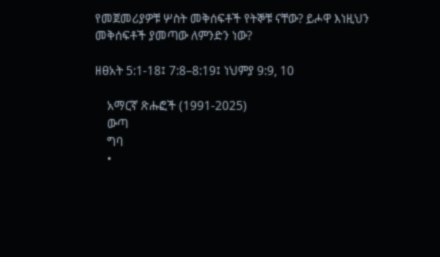የመጀመሪያዎቹ ሦስት መቅሰፍቶች የትኞቹ ናቸው? ይሖዋ እነዚህን መቅሰፍቶች ያመጣው ለምንድን ነው?

ዘፀአት 5:1-18፤ 7:8–8:19፤ ነህምያ 9:9, 10

    አማርኛ ጽሑፎች (1991-2025)
    ውጣ
    ግባ
    •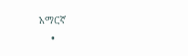አማርኛ
    •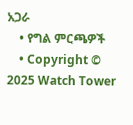አጋራ
    • የግል ምርጫዎች
    • Copyright © 2025 Watch Tower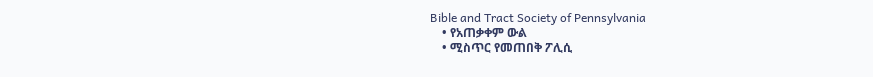Bible and Tract Society of Pennsylvania
    • የአጠቃቀም ውል
    • ሚስጥር የመጠበቅ ፖሊሲ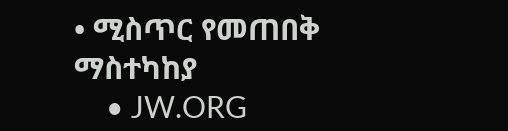• ሚስጥር የመጠበቅ ማስተካከያ
    • JW.ORG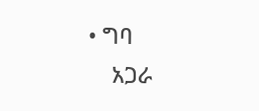• ግባ
    አጋራ